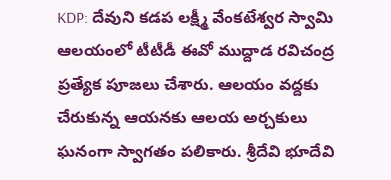KDP: దేవుని కడప లక్ష్మీ వేంకటేశ్వర స్వామి ఆలయంలో టీటీడీ ఈవో ముద్దాడ రవిచంద్ర ప్రత్యేక పూజలు చేశారు. ఆలయం వద్దకు చేరుకున్న ఆయనకు ఆలయ అర్చకులు ఘనంగా స్వాగతం పలికారు. శ్రీదేవి భూదేవి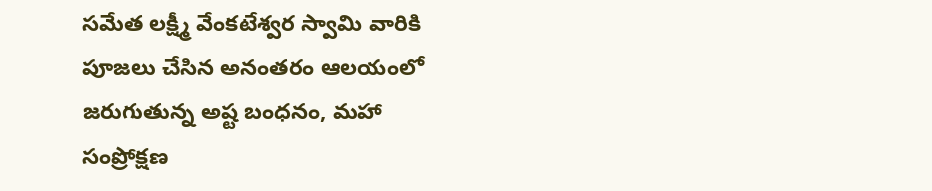సమేత లక్ష్మీ వేంకటేశ్వర స్వామి వారికి పూజలు చేసిన అనంతరం ఆలయంలో జరుగుతున్న అష్ట బంధనం, మహా సంప్రోక్షణ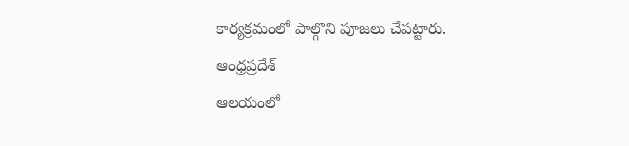కార్యక్రమంలో పాల్గొని పూజలు చేపట్టారు.
ఆంధ్రప్రదేశ్
ఆలయంలో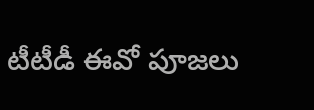టీటీడీ ఈవో పూజలు